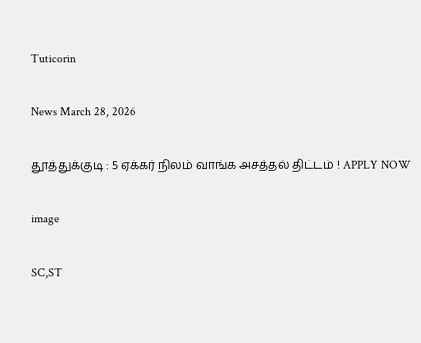Tuticorin

News March 28, 2026

தூத்துக்குடி : 5 ஏக்கர் நிலம் வாங்க அசத்தல் திட்டம் ! APPLY NOW

image

SC,ST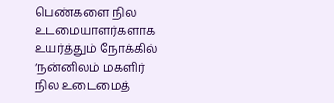பெண்களை நில உடமையாளர்களாக உயர்த்தும் நோக்கில் ‘நன்னிலம் மகளிர் நில உடைமைத்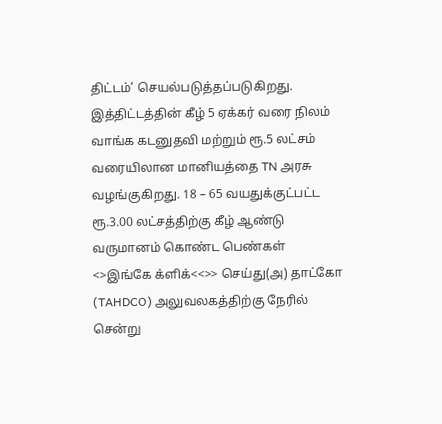திட்டம்’ செயல்படுத்தப்படுகிறது. இத்திட்டத்தின் கீழ் 5 ஏக்கர் வரை நிலம் வாங்க கடனுதவி மற்றும் ரூ.5 லட்சம் வரையிலான மானியத்தை TN அரசு வழங்குகிறது. 18 – 65 வயதுக்குட்பட்ட ரூ.3.00 லட்சத்திற்கு கீழ் ஆண்டு வருமானம் கொண்ட பெண்கள் <>இங்கே க்ளிக்<<>> செய்து(அ) தாட்கோ (TAHDCO) அலுவலகத்திற்கு நேரில் சென்று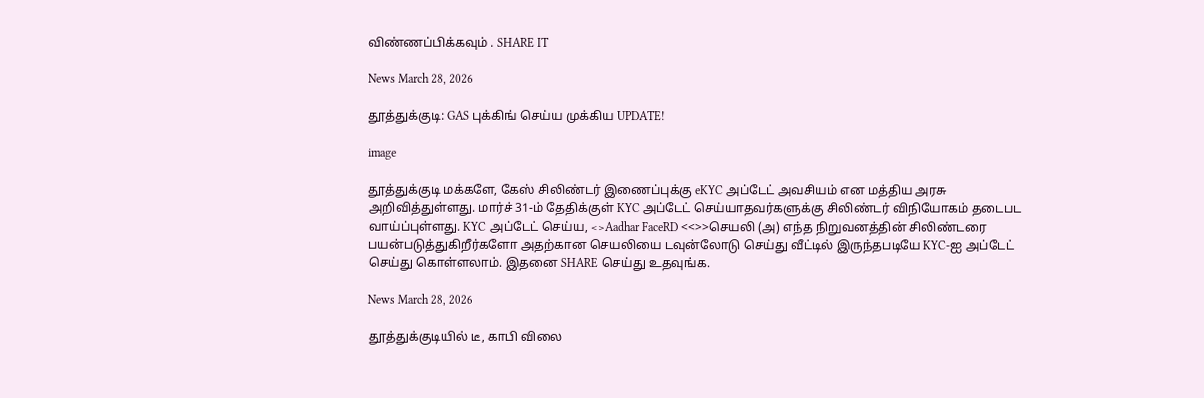விண்ணப்பிக்கவும் . SHARE IT

News March 28, 2026

தூத்துக்குடி: GAS புக்கிங் செய்ய முக்கிய UPDATE!

image

தூத்துக்குடி மக்களே, கேஸ் சிலிண்டர் இணைப்புக்கு eKYC அப்டேட் அவசியம் என மத்திய அரசு அறிவித்துள்ளது. மார்ச் 31-ம் தேதிக்குள் KYC அப்டேட் செய்யாதவர்களுக்கு சிலிண்டர் விநியோகம் தடைபட வாய்ப்புள்ளது. KYC அப்டேட் செய்ய, <>Aadhar FaceRD <<>>செயலி (அ) எந்த நிறுவனத்தின் சிலிண்டரை பயன்படுத்துகிறீர்களோ அதற்கான செயலியை டவுன்லோடு செய்து வீட்டில் இருந்தபடியே KYC-ஐ அப்டேட் செய்து கொள்ளலாம். இதனை SHARE செய்து உதவுங்க.

News March 28, 2026

தூத்துக்குடியில் டீ, காபி விலை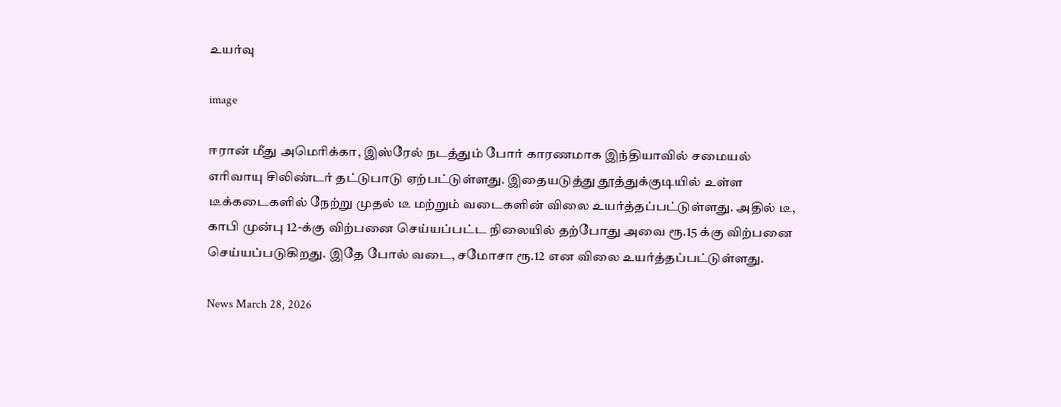உயர்வு

image

ஈரான் மீது அமெரிக்கா, இஸ்ரேல் நடத்தும் போர் காரணமாக இந்தியாவில் சமையல் எரிவாயு சிலிண்டர் தட்டுபாடு ஏற்பட்டுள்ளது. இதையடுத்து தூத்துக்குடியில் உள்ள டீக்கடைகளில் நேற்று முதல் டீ மற்றும் வடைகளின் விலை உயர்த்தப்பட்டுள்ளது. அதில் டீ, காபி முன்பு 12-க்கு விற்பனை செய்யப்பட்ட நிலையில் தற்போது அவை ரூ.15 க்கு விற்பனை செய்யப்படுகிறது. இதே போல் வடை, சமோசா ரூ.12 என விலை உயர்த்தப்பட்டுள்ளது.

News March 28, 2026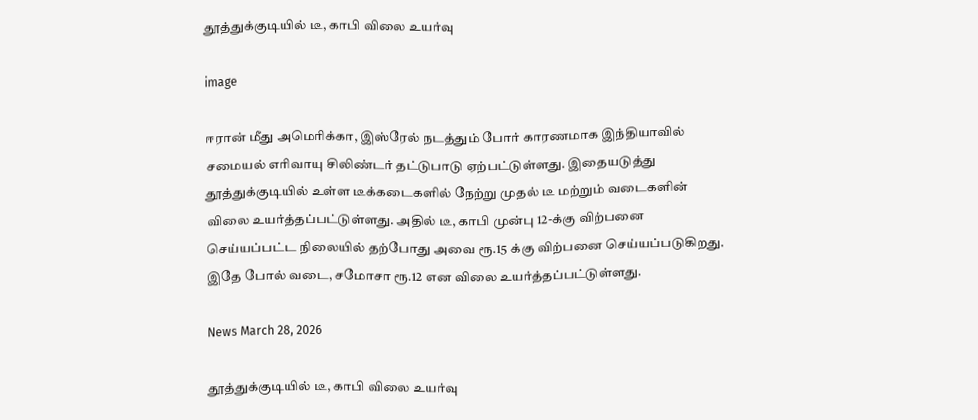தூத்துக்குடியில் டீ, காபி விலை உயர்வு

image

ஈரான் மீது அமெரிக்கா, இஸ்ரேல் நடத்தும் போர் காரணமாக இந்தியாவில் சமையல் எரிவாயு சிலிண்டர் தட்டுபாடு ஏற்பட்டுள்ளது. இதையடுத்து தூத்துக்குடியில் உள்ள டீக்கடைகளில் நேற்று முதல் டீ மற்றும் வடைகளின் விலை உயர்த்தப்பட்டுள்ளது. அதில் டீ, காபி முன்பு 12-க்கு விற்பனை செய்யப்பட்ட நிலையில் தற்போது அவை ரூ.15 க்கு விற்பனை செய்யப்படுகிறது. இதே போல் வடை, சமோசா ரூ.12 என விலை உயர்த்தப்பட்டுள்ளது.

News March 28, 2026

தூத்துக்குடியில் டீ, காபி விலை உயர்வு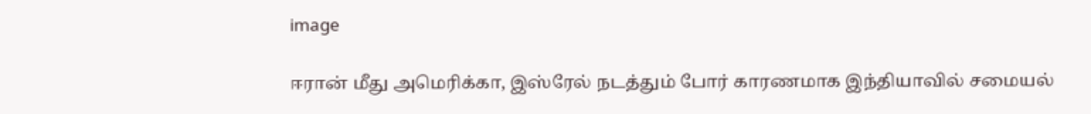image

ஈரான் மீது அமெரிக்கா, இஸ்ரேல் நடத்தும் போர் காரணமாக இந்தியாவில் சமையல்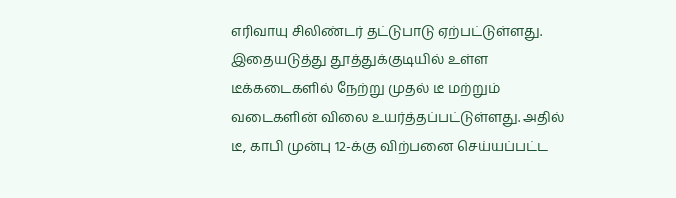எரிவாயு சிலிண்டர் தட்டுபாடு ஏற்பட்டுள்ளது. இதையடுத்து தூத்துக்குடியில் உள்ள டீக்கடைகளில் நேற்று முதல் டீ மற்றும் வடைகளின் விலை உயர்த்தப்பட்டுள்ளது. அதில் டீ, காபி முன்பு 12-க்கு விற்பனை செய்யப்பட்ட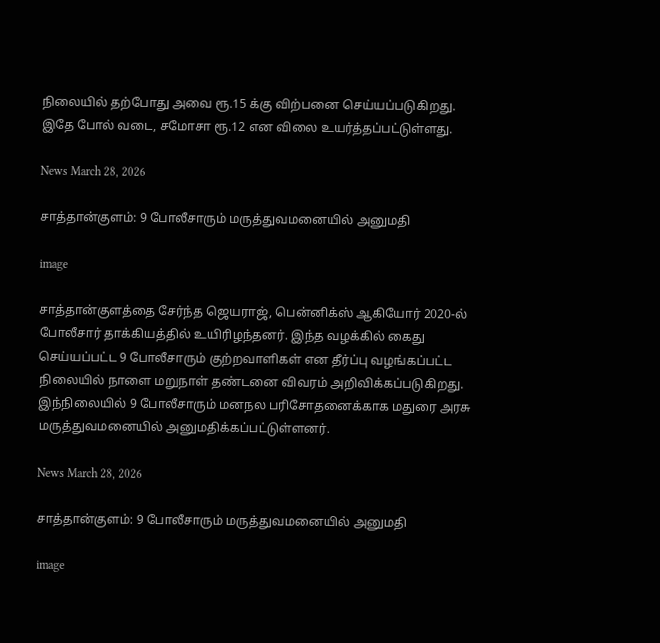நிலையில் தற்போது அவை ரூ.15 க்கு விற்பனை செய்யப்படுகிறது. இதே போல் வடை, சமோசா ரூ.12 என விலை உயர்த்தப்பட்டுள்ளது.

News March 28, 2026

சாத்தான்குளம்: 9 போலீசாரும் மருத்துவமனையில் அனுமதி

image

சாத்தான்குளத்தை சேர்ந்த ஜெயராஜ், பென்னிக்ஸ் ஆகியோர் 2020-ல் போலீசார் தாக்கியத்தில் உயிரிழந்தனர். இந்த வழக்கில் கைது செய்யப்பட்ட 9 போலீசாரும் குற்றவாளிகள் என தீர்ப்பு வழங்கப்பட்ட நிலையில் நாளை மறுநாள் தண்டனை விவரம் அறிவிக்கப்படுகிறது. இந்நிலையில் 9 போலீசாரும் மனநல பரிசோதனைக்காக மதுரை அரசு மருத்துவமனையில் அனுமதிக்கப்பட்டுள்ளனர்.

News March 28, 2026

சாத்தான்குளம்: 9 போலீசாரும் மருத்துவமனையில் அனுமதி

image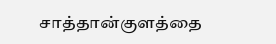சாத்தான்குளத்தை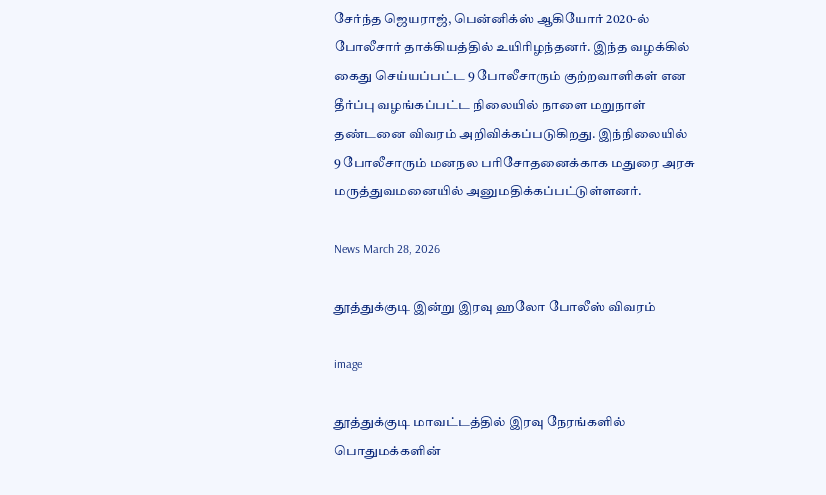சேர்ந்த ஜெயராஜ், பென்னிக்ஸ் ஆகியோர் 2020-ல் போலீசார் தாக்கியத்தில் உயிரிழந்தனர். இந்த வழக்கில் கைது செய்யப்பட்ட 9 போலீசாரும் குற்றவாளிகள் என தீர்ப்பு வழங்கப்பட்ட நிலையில் நாளை மறுநாள் தண்டனை விவரம் அறிவிக்கப்படுகிறது. இந்நிலையில் 9 போலீசாரும் மனநல பரிசோதனைக்காக மதுரை அரசு மருத்துவமனையில் அனுமதிக்கப்பட்டுள்ளனர்.

News March 28, 2026

தூத்துக்குடி இன்று இரவு ஹலோ போலீஸ் விவரம்

image

தூத்துக்குடி மாவட்டத்தில் இரவு நேரங்களில் பொதுமக்களின்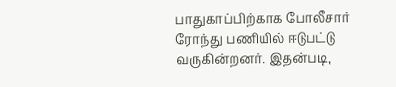பாதுகாப்பிற்காக போலீசார் ரோந்து பணியில் ஈடுபட்டு வருகின்றனர். இதன்படி,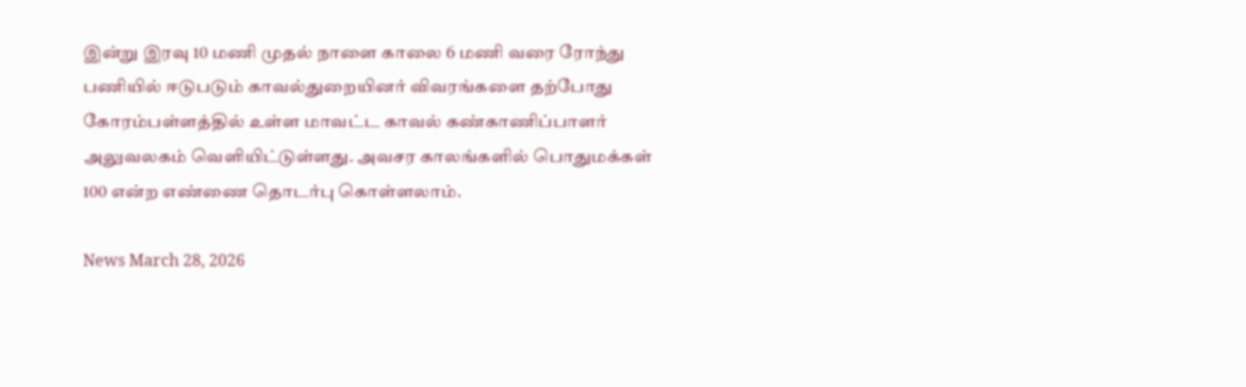இன்று இரவு 10 மணி முதல் நாளை காலை 6 மணி வரை ரோந்து பணியில் ஈடுபடும் காவல்துறையினர் விவரங்களை தற்போது கோரம்பள்ளத்தில் உள்ள மாவட்ட காவல் கண்காணிப்பாளர் அலுவலகம் வெளியிட்டுள்ளது. அவசர காலங்களில் பொதுமக்கள் 100 என்ற எண்ணை தொடர்பு கொள்ளலாம்.

News March 28, 2026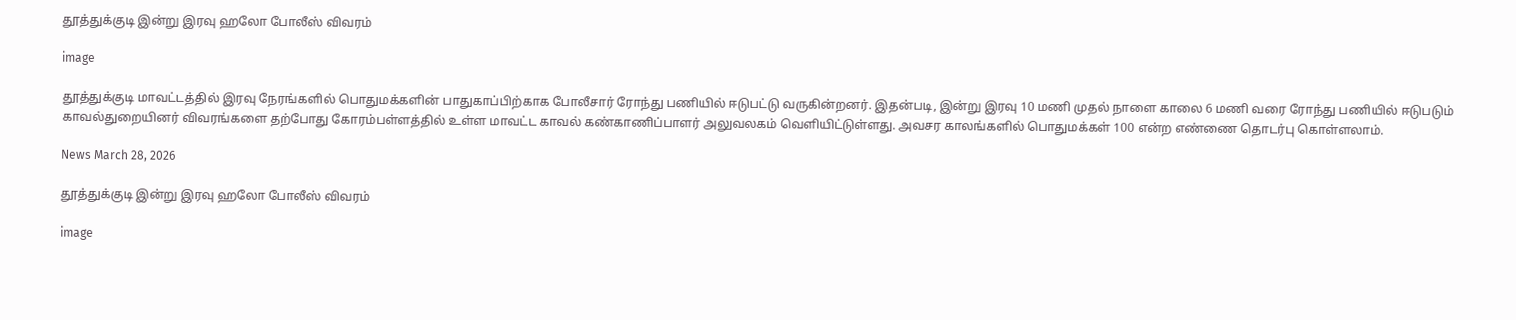தூத்துக்குடி இன்று இரவு ஹலோ போலீஸ் விவரம்

image

தூத்துக்குடி மாவட்டத்தில் இரவு நேரங்களில் பொதுமக்களின் பாதுகாப்பிற்காக போலீசார் ரோந்து பணியில் ஈடுபட்டு வருகின்றனர். இதன்படி, இன்று இரவு 10 மணி முதல் நாளை காலை 6 மணி வரை ரோந்து பணியில் ஈடுபடும் காவல்துறையினர் விவரங்களை தற்போது கோரம்பள்ளத்தில் உள்ள மாவட்ட காவல் கண்காணிப்பாளர் அலுவலகம் வெளியிட்டுள்ளது. அவசர காலங்களில் பொதுமக்கள் 100 என்ற எண்ணை தொடர்பு கொள்ளலாம்.

News March 28, 2026

தூத்துக்குடி இன்று இரவு ஹலோ போலீஸ் விவரம்

image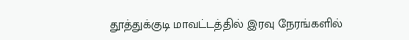தூத்துக்குடி மாவட்டத்தில் இரவு நேரங்களில்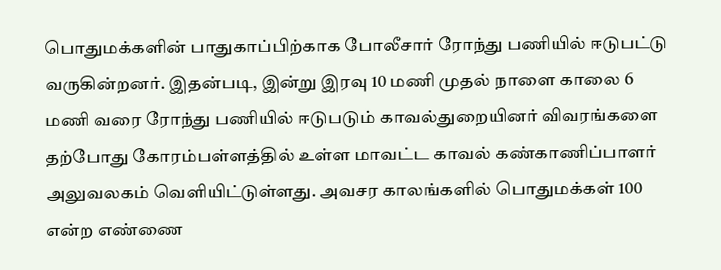பொதுமக்களின் பாதுகாப்பிற்காக போலீசார் ரோந்து பணியில் ஈடுபட்டு வருகின்றனர். இதன்படி, இன்று இரவு 10 மணி முதல் நாளை காலை 6 மணி வரை ரோந்து பணியில் ஈடுபடும் காவல்துறையினர் விவரங்களை தற்போது கோரம்பள்ளத்தில் உள்ள மாவட்ட காவல் கண்காணிப்பாளர் அலுவலகம் வெளியிட்டுள்ளது. அவசர காலங்களில் பொதுமக்கள் 100 என்ற எண்ணை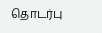தொடர்பு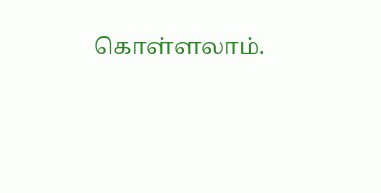கொள்ளலாம்.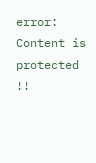error: Content is protected !!